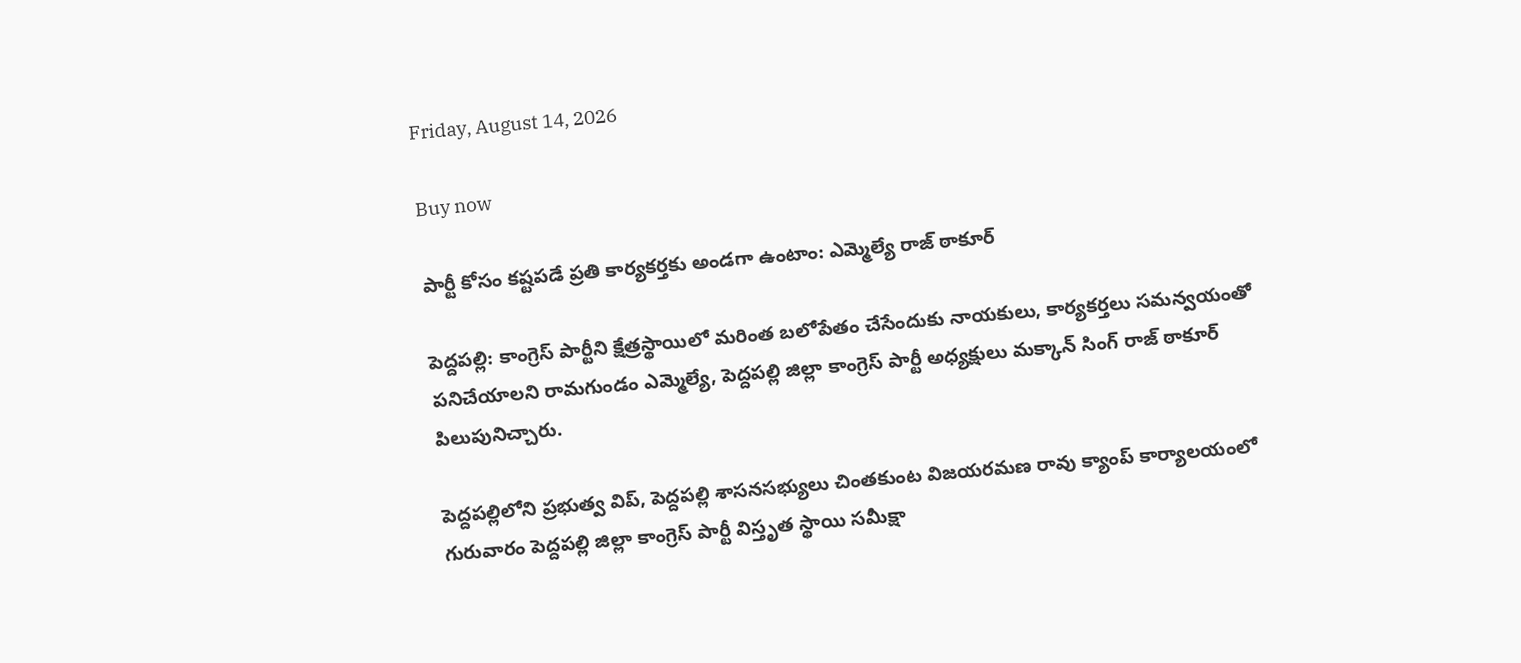Friday, August 14, 2026

Buy now

పార్టీ కోసం కష్టపడే ప్రతి కార్యకర్తకు అండగా ఉంటాం: ఎమ్మెల్యే రాజ్ ఠాకూర్

పెద్దపల్లి: కాంగ్రెస్ పార్టీని క్షేత్రస్థాయిలో మరింత బలోపేతం చేసేందుకు నాయకులు, కార్యకర్తలు సమన్వయంతో పనిచేయాలని రామగుండం ఎమ్మెల్యే, పెద్దపల్లి జిల్లా కాంగ్రెస్ పార్టీ అధ్యక్షులు మక్కాన్ సింగ్ రాజ్ ఠాకూర్ పిలుపునిచ్చారు.

పెద్దపల్లిలోని ప్రభుత్వ విప్, పెద్దపల్లి శాసనసభ్యులు చింతకుంట విజయరమణ రావు క్యాంప్ కార్యాలయంలో గురువారం పెద్దపల్లి జిల్లా కాంగ్రెస్ పార్టీ విస్తృత స్థాయి సమీక్షా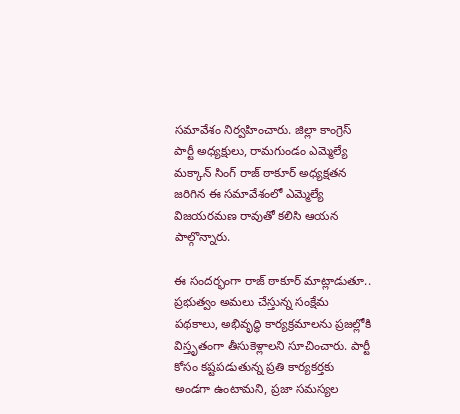సమావేశం నిర్వహించారు. జిల్లా కాంగ్రెస్ పార్టీ అధ్యక్షులు, రామగుండం ఎమ్మెల్యే మక్కాన్ సింగ్ రాజ్ ఠాకూర్ అధ్యక్షతన జరిగిన ఈ సమావేశంలో ఎమ్మెల్యే విజయరమణ రావుతో కలిసి ఆయన పాల్గొన్నారు.

ఈ సందర్భంగా రాజ్ ఠాకూర్ మాట్లాడుతూ.. ప్రభుత్వం అమలు చేస్తున్న సంక్షేమ పథకాలు, అభివృద్ధి కార్యక్రమాలను ప్రజల్లోకి విస్తృతంగా తీసుకెళ్లాలని సూచించారు. పార్టీ కోసం కష్టపడుతున్న ప్రతి కార్యకర్తకు అండగా ఉంటామని, ప్రజా సమస్యల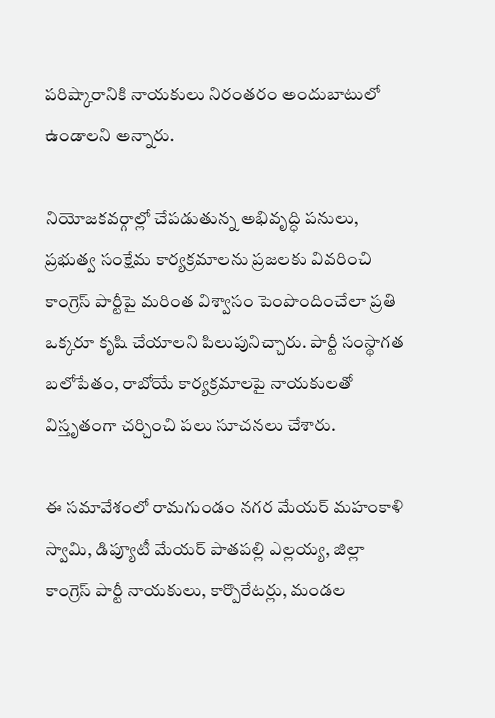పరిష్కారానికి నాయకులు నిరంతరం అందుబాటులో ఉండాలని అన్నారు.

నియోజకవర్గాల్లో చేపడుతున్న అభివృద్ధి పనులు, ప్రభుత్వ సంక్షేమ కార్యక్రమాలను ప్రజలకు వివరించి కాంగ్రెస్ పార్టీపై మరింత విశ్వాసం పెంపొందించేలా ప్రతి ఒక్కరూ కృషి చేయాలని పిలుపునిచ్చారు. పార్టీ సంస్థాగత బలోపేతం, రాబోయే కార్యక్రమాలపై నాయకులతో విస్తృతంగా చర్చించి పలు సూచనలు చేశారు.

ఈ సమావేశంలో రామగుండం నగర మేయర్ మహంకాళి స్వామి, డిప్యూటీ మేయర్ పాతపల్లి ఎల్లయ్య, జిల్లా కాంగ్రెస్ పార్టీ నాయకులు, కార్పొరేటర్లు, మండల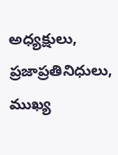అధ్యక్షులు, ప్రజాప్రతినిధులు, ముఖ్య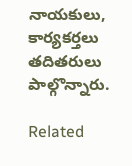నాయకులు, కార్యకర్తలు తదితరులు పాల్గొన్నారు.

Related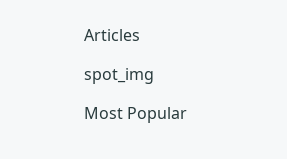Articles

spot_img

Most Popular